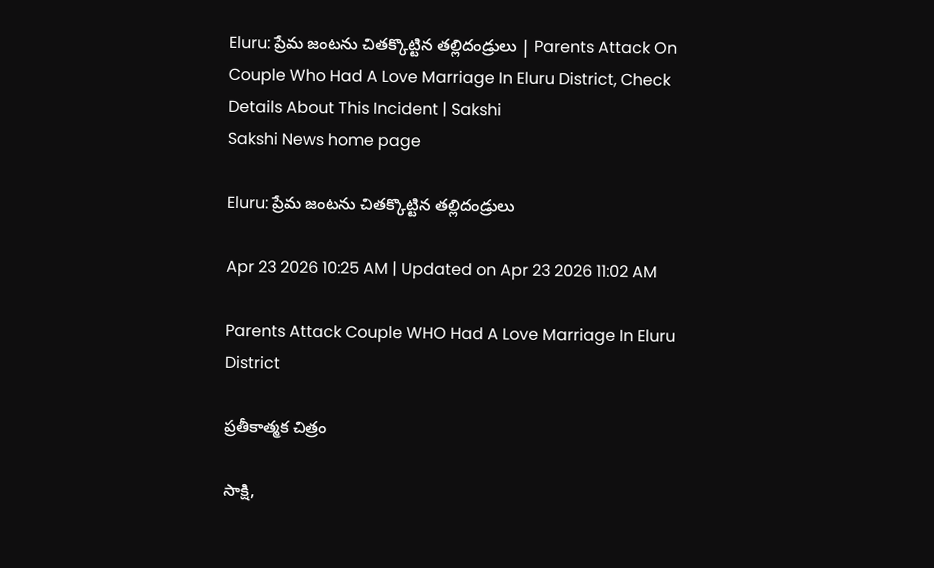Eluru: ప్రేమ జంటను చితక్కొట్టిన తల్లిదండ్రులు | Parents Attack On Couple Who Had A Love Marriage In Eluru District, Check Details About This Incident | Sakshi
Sakshi News home page

Eluru: ప్రేమ జంటను చితక్కొట్టిన తల్లిదండ్రులు

Apr 23 2026 10:25 AM | Updated on Apr 23 2026 11:02 AM

Parents Attack Couple WHO Had A Love Marriage In Eluru District

ప్రతీకాత్మక చిత్రం

సాక్షి,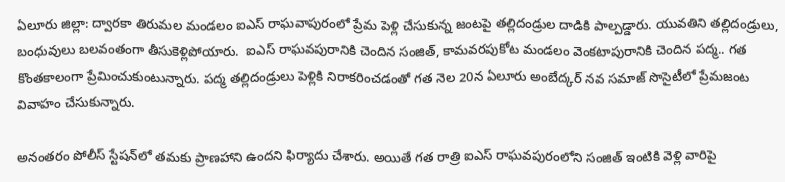ఏలూరు జిల్లా: ద్వారకా తిరుమల మండలం ఐఎస్ రాఘవాపురంలో ప్రేమ పెళ్లి చేసుకున్న జంటపై తల్లిదండ్రుల దాడికి పాల్పడ్డారు. యువతిని తల్లిదండ్రులు, బంధువులు బలవంతంగా తీసుకెళ్లిపోయారు.  ఐఎస్ రాఘవపురానికి చెందిన సంజిత్, కామవరపుకోట మండలం వెంకటాపురానికి చెందిన పద్మ.. గత కొంతకాలంగా ప్రేమించుకుంటున్నారు. పద్మ తల్లిదండ్రులు పెళ్లికి నిరాకరించడంతో గత నెల 20న ఏలూరు అంబేద్కర్ నవ సమాజ్ సొసైటీలో ప్రేమజంట వివాహం చేసుకున్నారు.

అనంతరం పోలీస్ స్టేషన్‌లో తమకు ప్రాణహాని ఉందని ఫిర్యాదు చేశారు. అయితే గత రాత్రి ఐఎస్ రాఘవపురంలోని సంజిత్ ఇంటికి వెళ్లి వారిపై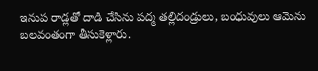ఇనుప రాడ్లతో దాడి చేసిను పద్మ తల్లిదండ్రులు, బంధువులు ఆమెను బలవంతంగా తీసుకెళ్లారు.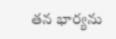తన భార్యను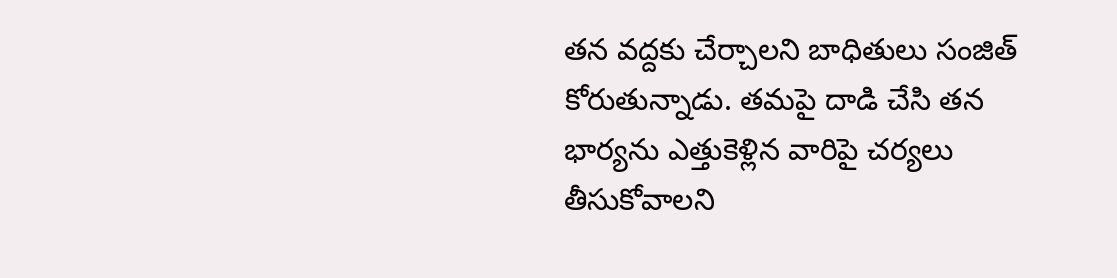తన వద్దకు చేర్చాలని బాధితులు సంజిత్‌ కోరుతున్నాడు. తమపై దాడి చేసి తన భార్యను ఎత్తుకెళ్లిన వారిపై చర్యలు తీసుకోవాలని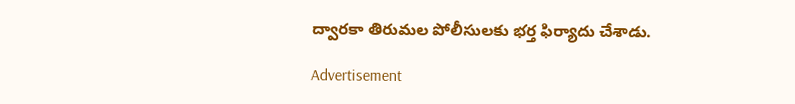ద్వారకా తిరుమల పోలీసులకు భర్త ఫిర్యాదు చేశాడు.

Advertisement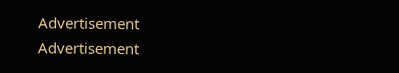Advertisement
Advertisement